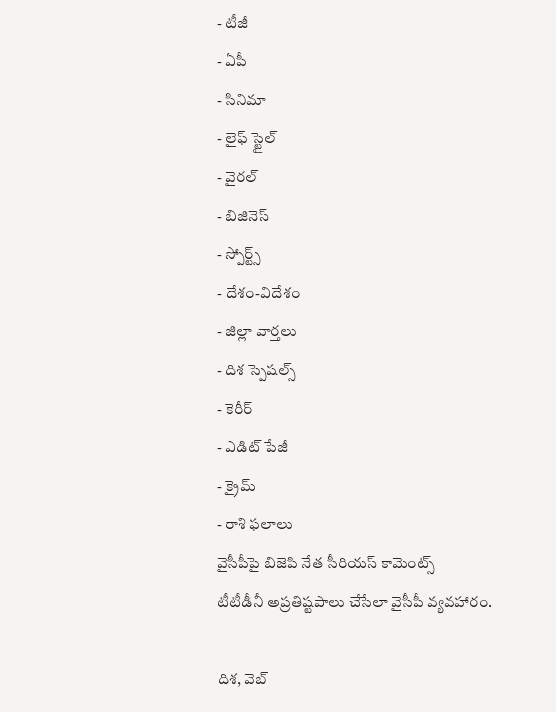- టీజీ
- ఏపీ
- సినిమా
- లైఫ్ స్టైల్
- వైరల్
- బిజినెస్
- స్పోర్ట్స్
- దేశం-విదేశం
- జిల్లా వార్తలు
- దిశ స్పెషల్స్
- కెరీర్
- ఎడిట్ పేజీ
- క్రైమ్
- రాశి ఫలాలు
వైసీపీపై బిజెపి నేత సీరియస్ కామెంట్స్
టీటీడీనీ అప్రతిష్టపాలు చేసేలా వైసీపీ వ్యవహారం.

దిశ, వెబ్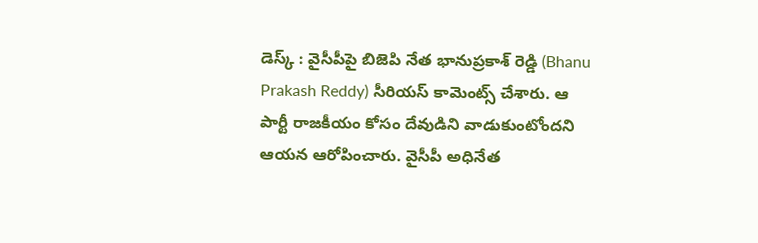డెస్క్ : వైసీపీపై బిజెపి నేత భానుప్రకాశ్ రెడ్డి (Bhanu Prakash Reddy) సీరియస్ కామెంట్స్ చేశారు. ఆ పార్టీ రాజకీయం కోసం దేవుడిని వాడుకుంటోందని ఆయన ఆరోపించారు. వైసీపీ అధినేత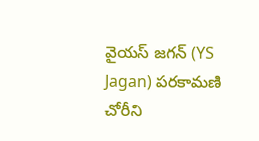వైయస్ జగన్ (YS Jagan) పరకామణి చోరీని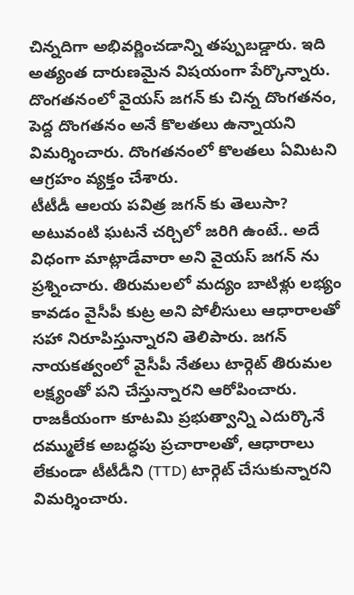చిన్నదిగా అభివర్ణించడాన్ని తప్పుబడ్డారు. ఇది అత్యంత దారుణమైన విషయంగా పేర్కొన్నారు. దొంగతనంలో వైయస్ జగన్ కు చిన్న దొంగతనం, పెద్ద దొంగతనం అనే కొలతలు ఉన్నాయని విమర్శించారు. దొంగతనంలో కొలతలు ఏమిటని ఆగ్రహం వ్యక్తం చేశారు.
టీటీడీ ఆలయ పవిత్ర జగన్ కు తెలుసా? అటువంటి ఘటనే చర్చిలో జరిగి ఉంటే.. అదే విధంగా మాట్లాడేవారా అని వైయస్ జగన్ ను ప్రశ్నించారు. తిరుమలలో మద్యం బాటిళ్లు లభ్యం కావడం వైసీపీ కుట్ర అని పోలీసులు ఆధారాలతో సహా నిరూపిస్తున్నారని తెలిపారు. జగన్ నాయకత్వంలో వైసీపీ నేతలు టార్గెట్ తిరుమల లక్ష్యంతో పని చేస్తున్నారని ఆరోపించారు. రాజకీయంగా కూటమి ప్రభుత్వాన్ని ఎదుర్కొనే దమ్ములేక అబద్ధపు ప్రచారాలతో, ఆధారాలు లేకుండా టీటీడీని (TTD) టార్గెట్ చేసుకున్నారని విమర్శించారు.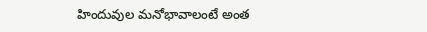హిందువుల మనోభావాలంటే అంత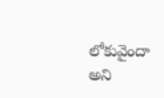లోకువైందా అని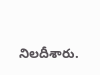నిలదీశారు.